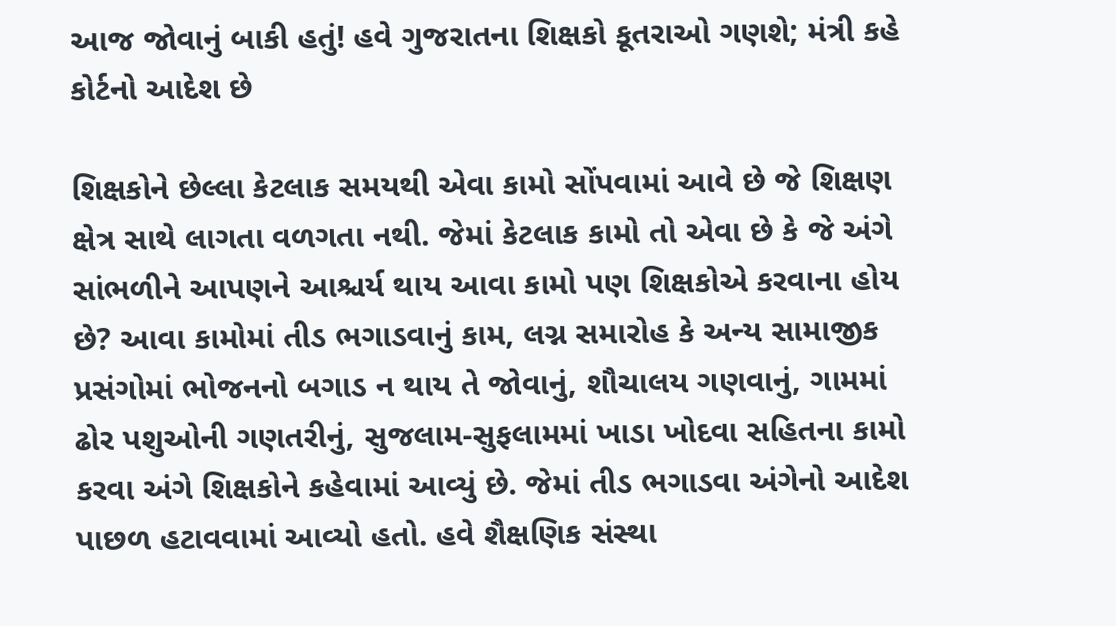આજ જોવાનું બાકી હતું! હવે ગુજરાતના શિક્ષકો કૂતરાઓ ગણશે; મંત્રી કહે કોર્ટનો આદેશ છે

શિક્ષકોને છેલ્લા કેટલાક સમયથી એવા કામો સોંપવામાં આવે છે જે શિક્ષણ ક્ષેત્ર સાથે લાગતા વળગતા નથી. જેમાં કેટલાક કામો તો એવા છે કે જે અંગે સાંભળીને આપણને આશ્ચર્ય થાય આવા કામો પણ શિક્ષકોએ કરવાના હોય છે? આવા કામોમાં તીડ ભગાડવાનું કામ, લગ્ન સમારોહ કે અન્ય સામાજીક પ્રસંગોમાં ભોજનનો બગાડ ન થાય તે જોવાનું, શૌચાલય ગણવાનું, ગામમાં ઢોર પશુઓની ગણતરીનું, સુજલામ-સુફલામમાં ખાડા ખોદવા સહિતના કામો કરવા અંગે શિક્ષકોને કહેવામાં આવ્યું છે. જેમાં તીડ ભગાડવા અંગેનો આદેશ પાછળ હટાવવામાં આવ્યો હતો. હવે શૈક્ષણિક સંસ્થા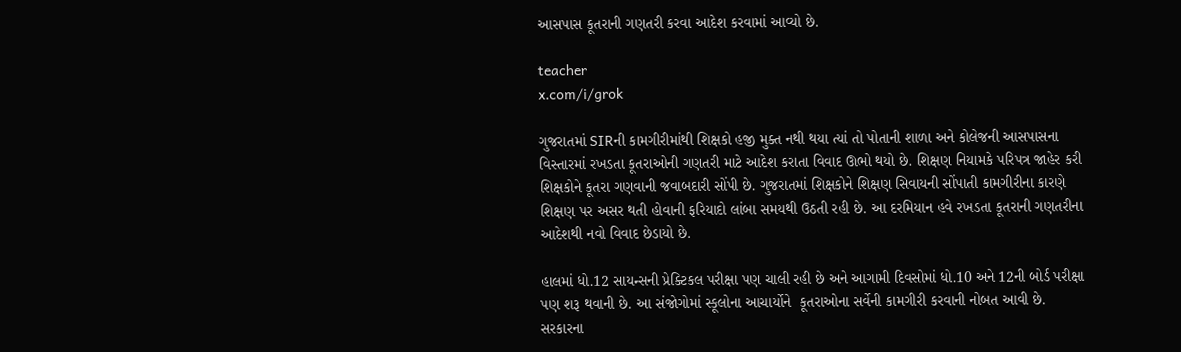આસપાસ કૂતરાની ગણતરી કરવા આદેશ કરવામાં આવ્યો છે.

teacher
x.com/i/grok

ગુજરાતમાં SIRની કામગીરીમાંથી શિક્ષકો હજી મુક્ત નથી થયા ત્યાં તો પોતાની શાળા અને કોલેજની આસપાસના વિસ્તારમાં રખડતા કૂતરાઓની ગણતરી માટે આદેશ કરાતા વિવાદ ઊભો થયો છે. શિક્ષણ નિયામકે પરિપત્ર જાહેર કરી શિક્ષકોને કૂતરા ગણવાની જવાબદારી સોંપી છે. ગુજરાતમાં શિક્ષકોને શિક્ષણ સિવાયની સોંપાતી કામગીરીના કારણે શિક્ષણ પર અસર થતી હોવાની ફરિયાદો લાંબા સમયથી ઉઠતી રહી છે. આ દરમિયાન હવે રખડતા કૂતરાની ગણતરીના આદેશથી નવો વિવાદ છેડાયો છે.

હાલમાં ધો.12 સાયન્સની પ્રેક્ટિકલ પરીક્ષા પણ ચાલી રહી છે અને આગામી દિવસોમાં ધો.10 અને 12ની બોર્ડ પરીક્ષા પણ શરૂ થવાની છે. આ સંજોગોમાં સ્કૂલોના આચાર્યોને  કૂતરાઓના સર્વેની કામગીરી કરવાની નોબત આવી છે. સરકારના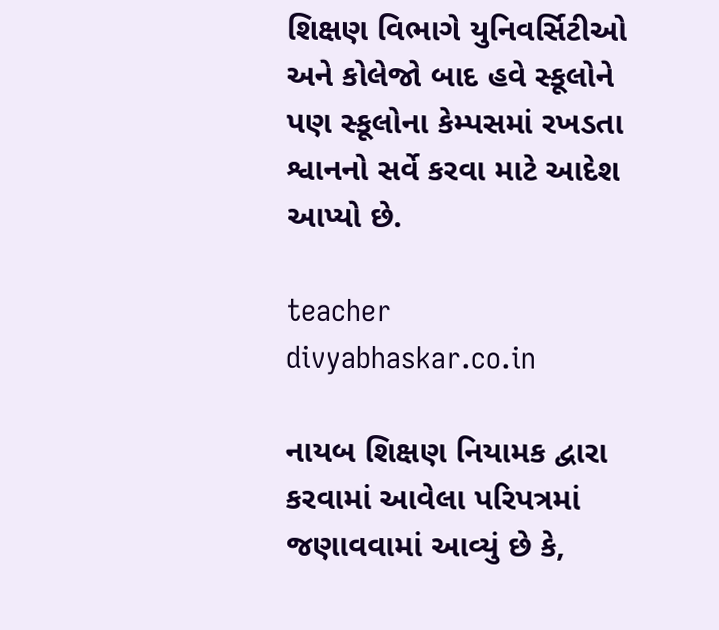શિક્ષણ વિભાગે યુનિવર્સિટીઓ અને કોલેજો બાદ હવે સ્કૂલોને પણ સ્કૂલોના કેમ્પસમાં રખડતા શ્વાનનો સર્વે કરવા માટે આદેશ આપ્યો છે.

teacher
divyabhaskar.co.in

નાયબ શિક્ષણ નિયામક દ્વારા કરવામાં આવેલા પરિપત્રમાં જણાવવામાં આવ્યું છે કે,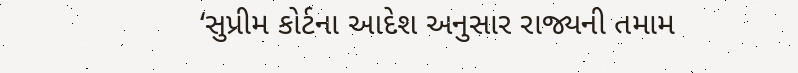‘સુપ્રીમ કોર્ટના આદેશ અનુસાર રાજ્યની તમામ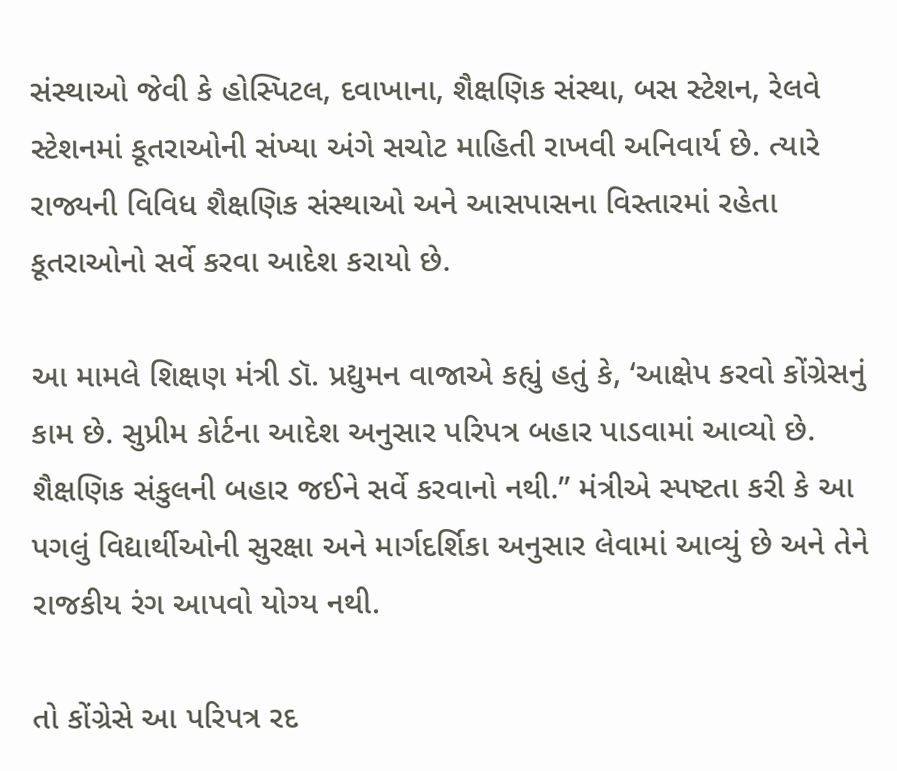સંસ્થાઓ જેવી કે હોસ્પિટલ, દવાખાના, શૈક્ષણિક સંસ્થા, બસ સ્ટેશન, રેલવે સ્ટેશનમાં કૂતરાઓની સંખ્યા અંગે સચોટ માહિતી રાખવી અનિવાર્ય છે. ત્યારે રાજ્યની વિવિધ શૈક્ષણિક સંસ્થાઓ અને આસપાસના વિસ્તારમાં રહેતા કૂતરાઓનો સર્વે કરવા આદેશ કરાયો છે.

આ મામલે શિક્ષણ મંત્રી ડૉ. પ્રદ્યુમન વાજાએ કહ્યું હતું કે, ‘આક્ષેપ કરવો કોંગ્રેસનું કામ છે. સુપ્રીમ કોર્ટના આદેશ અનુસાર પરિપત્ર બહાર પાડવામાં આવ્યો છે. શૈક્ષણિક સંકુલની બહાર જઈને સર્વે કરવાનો નથી.” મંત્રીએ સ્પષ્ટતા કરી કે આ પગલું વિદ્યાર્થીઓની સુરક્ષા અને માર્ગદર્શિકા અનુસાર લેવામાં આવ્યું છે અને તેને રાજકીય રંગ આપવો યોગ્ય નથી.

તો કોંગ્રેસે આ પરિપત્ર રદ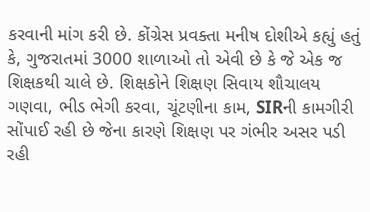કરવાની માંગ કરી છે. કોંગ્રેસ પ્રવક્તા મનીષ દોશીએ કહ્યું હતું કે, ગુજરાતમાં 3000 શાળાઓ તો એવી છે કે જે એક જ શિક્ષકથી ચાલે છે. શિક્ષકોને શિક્ષણ સિવાય શૌચાલય ગણવા, ભીડ ભેગી કરવા, ચૂંટણીના કામ, SIRની કામગીરી સોંપાઈ રહી છે જેના કારણે શિક્ષણ પર ગંભીર અસર પડી રહી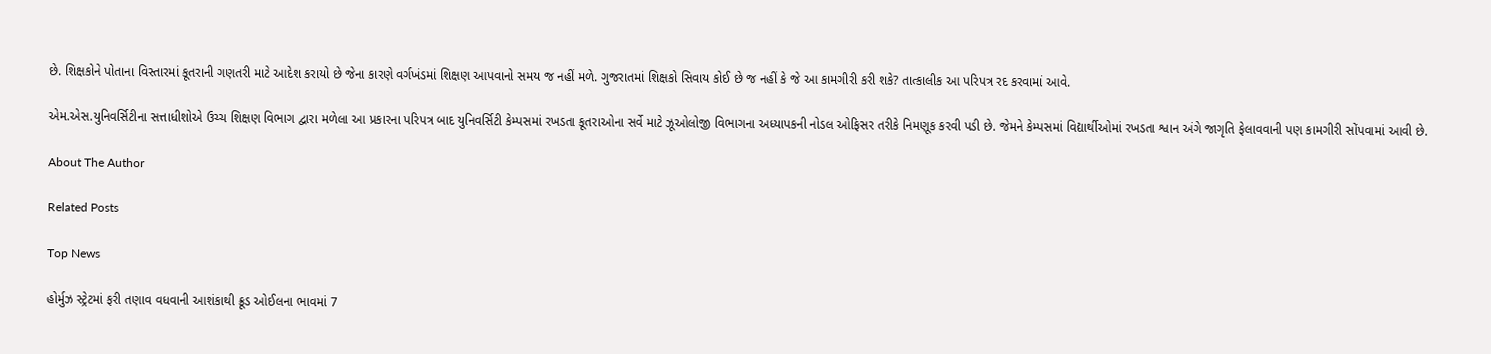છે. શિક્ષકોને પોતાના વિસ્તારમાં કૂતરાની ગણતરી માટે આદેશ કરાયો છે જેના કારણે વર્ગખંડમાં શિક્ષણ આપવાનો સમય જ નહીં મળે. ગુજરાતમાં શિક્ષકો સિવાય કોઈ છે જ નહીં કે જે આ કામગીરી કરી શકે? તાત્કાલીક આ પરિપત્ર રદ કરવામાં આવે.

એમ.એસ.યુનિવર્સિટીના સત્તાધીશોએ ઉચ્ચ શિક્ષણ વિભાગ દ્વારા મળેલા આ પ્રકારના પરિપત્ર બાદ યુનિવર્સિટી કેમ્પસમાં રખડતા કૂતરાઓના સર્વે માટે ઝૂઓલોજી વિભાગના અધ્યાપકની નોડલ ઓફિસર તરીકે નિમણૂક કરવી પડી છે. જેમને કેમ્પસમાં વિદ્યાર્થીઓમાં રખડતા શ્વાન અંગે જાગૃતિ ફેલાવવાની પણ કામગીરી સોંપવામાં આવી છે.

About The Author

Related Posts

Top News

હોર્મુઝ સ્ટ્રેટમાં ફરી તણાવ વધવાની આશંકાથી ક્રૂડ ઓઈલના ભાવમાં 7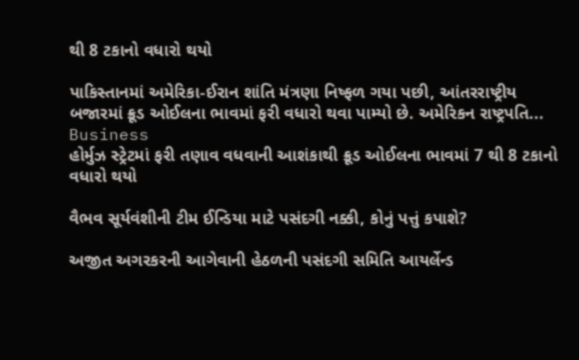થી 8 ટકાનો વધારો થયો

પાકિસ્તાનમાં અમેરિકા-ઈરાન શાંતિ મંત્રણા નિષ્ફળ ગયા પછી, આંતરરાષ્ટ્રીય બજારમાં ક્રૂડ ઓઈલના ભાવમાં ફરી વધારો થવા પામ્યો છે. અમેરિકન રાષ્ટ્રપતિ...
Business
હોર્મુઝ સ્ટ્રેટમાં ફરી તણાવ વધવાની આશંકાથી ક્રૂડ ઓઈલના ભાવમાં 7 થી 8 ટકાનો વધારો થયો

વૈભવ સૂર્યવંશીની ટીમ ઈન્ડિયા માટે પસંદગી નક્કી, કોનું પત્તું કપાશે?

અજીત અગરકરની આગેવાની હેઠળની પસંદગી સમિતિ આયર્લેન્ડ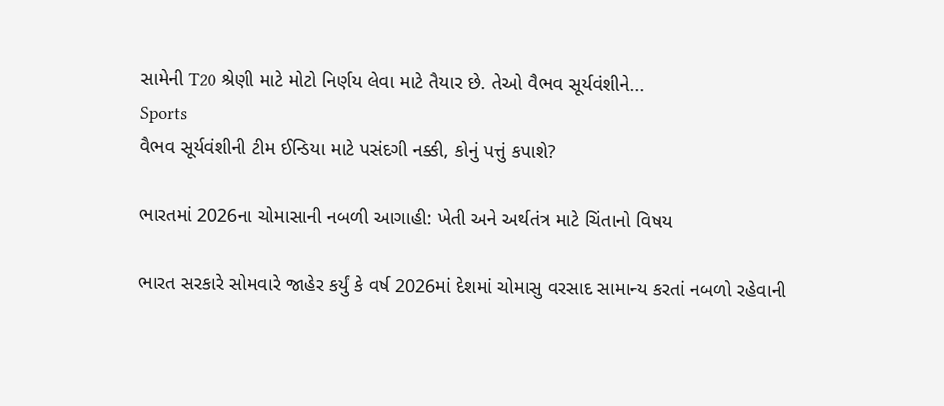સામેની T20 શ્રેણી માટે મોટો નિર્ણય લેવા માટે તૈયાર છે. તેઓ વૈભવ સૂર્યવંશીને...
Sports
વૈભવ સૂર્યવંશીની ટીમ ઈન્ડિયા માટે પસંદગી નક્કી, કોનું પત્તું કપાશે?

ભારતમાં 2026ના ચોમાસાની નબળી આગાહી: ખેતી અને અર્થતંત્ર માટે ચિંતાનો વિષય

ભારત સરકારે સોમવારે જાહેર કર્યું કે વર્ષ 2026માં દેશમાં ચોમાસુ વરસાદ સામાન્ય કરતાં નબળો રહેવાની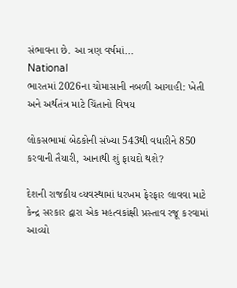સંભાવના છે. આ ત્રણ વર્ષમાં...
National
ભારતમાં 2026ના ચોમાસાની નબળી આગાહી: ખેતી અને અર્થતંત્ર માટે ચિંતાનો વિષય

લોકસભામાં બેઠકોની સંખ્યા 543થી વધારીને 850 કરવાની તૈયારી, આનાથી શું ફાયદો થશે?

દેશની રાજકીય વ્યવસ્થામાં ધરખમ ફેરફાર લાવવા માટે કેન્દ્ર સરકાર દ્વારા એક મહત્વકાંક્ષી પ્રસ્તાવ રજૂ કરવામાં આવ્યો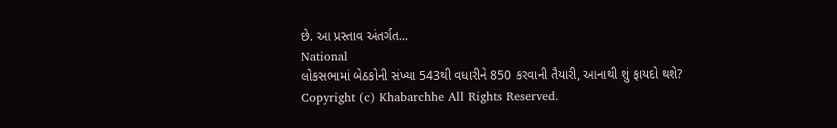છે. આ પ્રસ્તાવ અંતર્ગત...
National
લોકસભામાં બેઠકોની સંખ્યા 543થી વધારીને 850 કરવાની તૈયારી, આનાથી શું ફાયદો થશે?
Copyright (c) Khabarchhe All Rights Reserved.